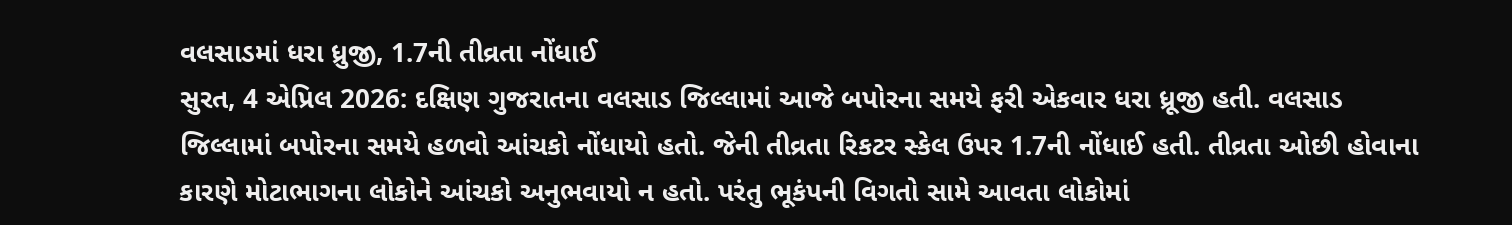વલસાડમાં ધરા ધ્રુજી, 1.7ની તીવ્રતા નોંધાઈ
સુરત, 4 એપ્રિલ 2026: દક્ષિણ ગુજરાતના વલસાડ જિલ્લામાં આજે બપોરના સમયે ફરી એકવાર ધરા ધ્રૂજી હતી. વલસાડ જિલ્લામાં બપોરના સમયે હળવો આંચકો નોંધાયો હતો. જેની તીવ્રતા રિકટર સ્કેલ ઉપર 1.7ની નોંધાઈ હતી. તીવ્રતા ઓછી હોવાના કારણે મોટાભાગના લોકોને આંચકો અનુભવાયો ન હતો. પરંતુ ભૂકંપની વિગતો સામે આવતા લોકોમાં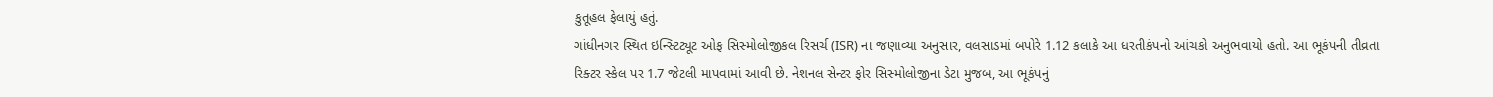કુતૂહલ ફેલાયું હતું.
ગાંધીનગર સ્થિત ઇન્સ્ટિટ્યૂટ ઓફ સિસ્મોલોજીકલ રિસર્ચ (ISR) ના જણાવ્યા અનુસાર, વલસાડમાં બપોરે 1.12 કલાકે આ ધરતીકંપનો આંચકો અનુભવાયો હતો. આ ભૂકંપની તીવ્રતા રિક્ટર સ્કેલ પર 1.7 જેટલી માપવામાં આવી છે. નેશનલ સેન્ટર ફોર સિસ્મોલોજીના ડેટા મુજબ, આ ભૂકંપનું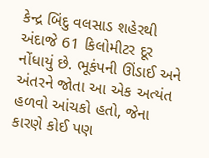કેન્દ્ર બિંદુ વલસાડ શહેરથી અંદાજે 61 કિલોમીટર દૂર નોંધાયું છે. ભૂકંપની ઊંડાઈ અને અંતરને જોતા આ એક અત્યંત હળવો આંચકો હતો, જેના કારણે કોઈ પણ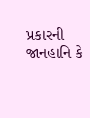પ્રકારની જાનહાનિ કે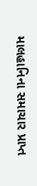માલહાનિના સમાચાર પ્રાપ્ત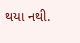થયા નથી.